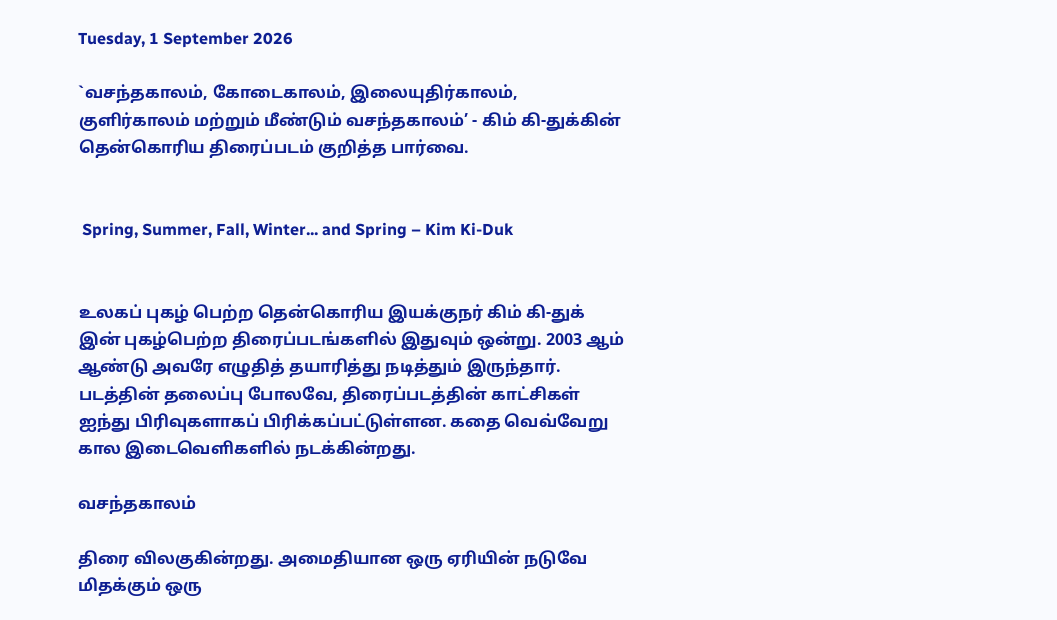Tuesday, 1 September 2026

`வசந்தகாலம், கோடைகாலம், இலையுதிர்காலம், குளிர்காலம் மற்றும் மீண்டும் வசந்தகாலம்’ - கிம் கி-துக்கின் தென்கொரிய திரைப்படம் குறித்த பார்வை.


 Spring, Summer, Fall, Winter... and Spring – Kim Ki-Duk


உலகப் புகழ் பெற்ற தென்கொரிய இயக்குநர் கிம் கி-துக் இன் புகழ்பெற்ற திரைப்படங்களில் இதுவும் ஒன்று. 2003 ஆம் ஆண்டு அவரே எழுதித் தயாரித்து நடித்தும் இருந்தார். படத்தின் தலைப்பு போலவே, திரைப்படத்தின் காட்சிகள் ஐந்து பிரிவுகளாகப் பிரிக்கப்பட்டுள்ளன. கதை வெவ்வேறு கால இடைவெளிகளில் நடக்கின்றது.

வசந்தகாலம்

திரை விலகுகின்றது. அமைதியான ஒரு ஏரியின் நடுவே மிதக்கும் ஒரு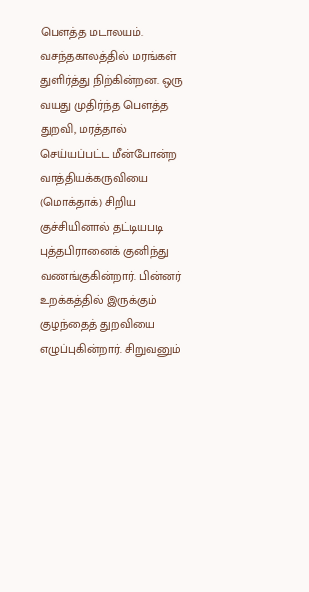பெளத்த மடாலயம். வசந்தகாலத்தில் மரங்கள் துளிர்த்து நிற்கின்றன. ஒரு வயது முதிர்ந்த பெளத்த துறவி, மரத்தால் செய்யப்பட்ட மீன்போன்ற வாத்தியக்கருவியை (மொக்தாக்) சிறிய குச்சியினால் தட்டியபடி புத்தபிரானைக் குனிந்து வணங்குகின்றார். பின்னர் உறக்கத்தில் இருக்கும் குழந்தைத் துறவியை எழுப்புகின்றார். சிறுவனும்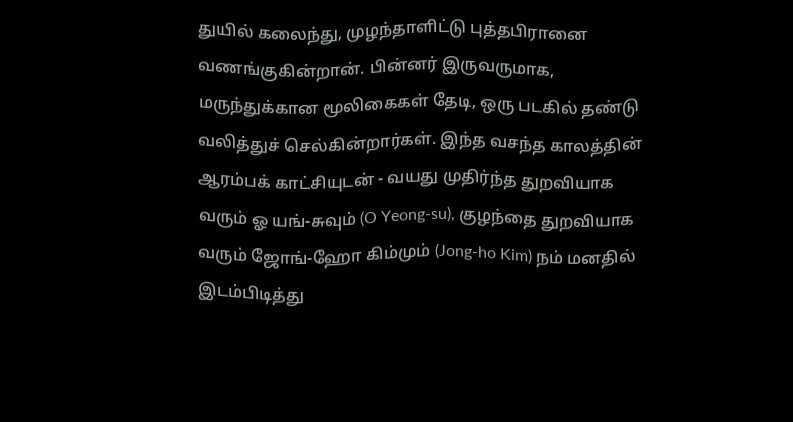துயில் கலைந்து, முழந்தாளிட்டு புத்தபிரானை வணங்குகின்றான். பின்னர் இருவருமாக, மருந்துக்கான மூலிகைகள் தேடி, ஒரு படகில் தண்டு வலித்துச் செல்கின்றார்கள். இந்த வசந்த காலத்தின் ஆரம்பக் காட்சியுடன் - வயது முதிர்ந்த துறவியாக வரும் ஓ யங்-சுவும் (O Yeong-su), குழந்தை துறவியாக வரும் ஜோங்-ஹோ கிம்மும் (Jong-ho Kim) நம் மனதில் இடம்பிடித்து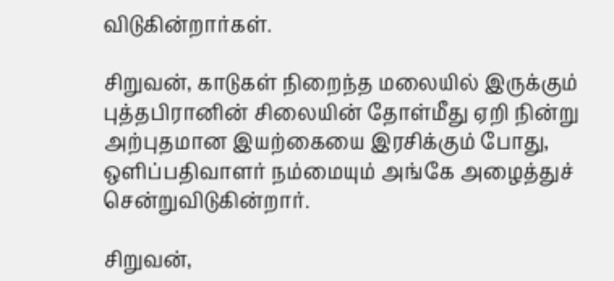விடுகின்றார்கள்.

சிறுவன், காடுகள் நிறைந்த மலையில் இருக்கும் புத்தபிரானின் சிலையின் தோள்மீது ஏறி நின்று அற்புதமான இயற்கையை இரசிக்கும் போது, ஒளிப்பதிவாளர் நம்மையும் அங்கே அழைத்துச் சென்றுவிடுகின்றார்.

சிறுவன்,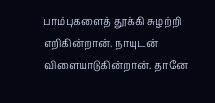பாம்புகளைத் தூக்கி சுழற்றி எறிகின்றான். நாயுடன் விளையாடுகின்றான். தானே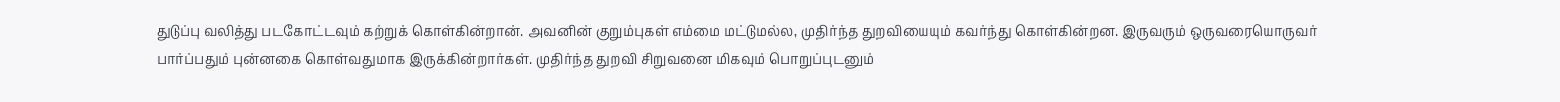துடுப்பு வலித்து படகோட்டவும் கற்றுக் கொள்கின்றான். அவனின் குறும்புகள் எம்மை மட்டுமல்ல, முதிர்ந்த துறவியையும் கவர்ந்து கொள்கின்றன. இருவரும் ஒருவரையொருவர் பார்ப்பதும் புன்னகை கொள்வதுமாக இருக்கின்றார்கள். முதிர்ந்த துறவி சிறுவனை மிகவும் பொறுப்புடனும்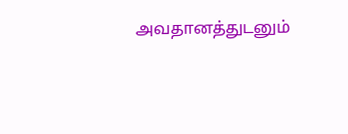அவதானத்துடனும்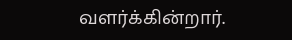வளர்க்கின்றார்.